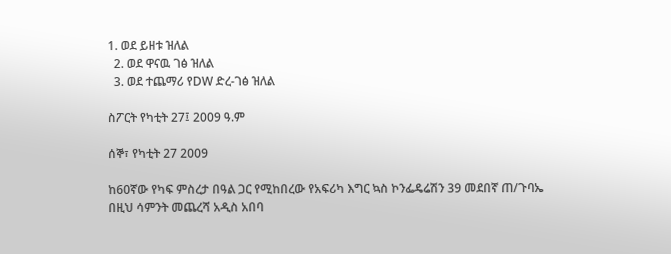1. ወደ ይዘቱ ዝለል
  2. ወደ ዋናዉ ገፅ ዝለል
  3. ወደ ተጨማሪ የDW ድረ-ገፅ ዝለል

ስፖርት የካቲት 27፤ 2009 ዓ.ም

ሰኞ፣ የካቲት 27 2009

ከ60ኛው የካፍ ምስረታ በዓል ጋር የሚከበረው የአፍሪካ እግር ኳስ ኮንፌዴሬሽን 39 መደበኛ ጠ/ጉባኤ በዚህ ሳምንት መጨረሻ አዲስ አበባ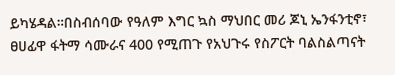ይካሄዳል።በስብሰባው የዓለም እግር ኳስ ማህበር መሪ ጆኒ ኤንፋንቲኖ፣ ፀሀፊዋ ፋትማ ሳሙራና 400 የሚጠጉ የአህጉሩ የስፖርት ባልስልጣናት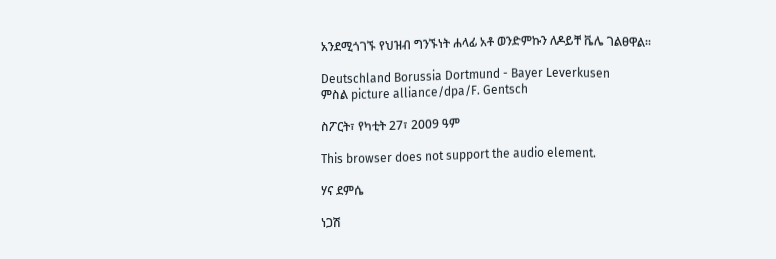አንደሚጎገኙ የህዝብ ግንኙነት ሐላፊ አቶ ወንድምኩን ለዶይቸ ቬሌ ገልፀዋል።

Deutschland Borussia Dortmund - Bayer Leverkusen
ምስል picture alliance/dpa/F. Gentsch

ስፖርት፣ የካቲት 27፣ 2009 ዓም

This browser does not support the audio element.

ሃና ደምሴ

ነጋሽ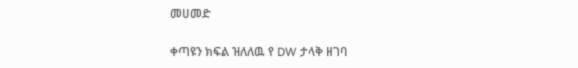መሀመድ

ቀጣዩን ክፍል ዝለለዉ የ DW ታላቅ ዘገባ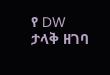የ DW ታላቅ ዘገባ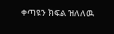ቀጣዩን ክፍል ዝለለዉ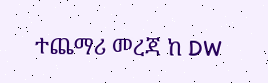ተጨማሪ መረጃ ከ DW